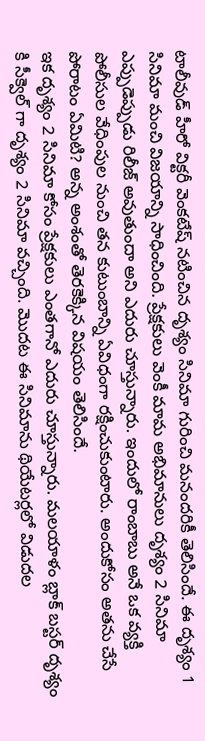టాలీవుడ్ హీరో విక్టరీ వెంకటేష్ నటించిన దృశ్యం సినిమా గురించి మనందరికీ తెలిసిందే. ఈ దృశ్యం 1 సినిమా మంచి విజయాన్ని సాధించింది. ప్రేక్షకులు వెంకీ మామ అభిమానులు దృశ్యం 2 సినిమా ఎప్పుడెప్పుడు రిలీజ్ అవుతుందా అని ఎదురు చూస్తున్నారు. ఇందులో రాంబాబు అనే ఒక వ్యక్తి పోలీసుల వేధింపుల నుంచి తన కుటుంబాన్ని ఏవిధంగా రక్షించుకుంటారు. అందుకోసం అతను చేసే పోరాటం ఏమిటి? అన్న అంశంతో తెరకెక్కిన విషయం తెలిసిందే.
ఇక దృశ్యం 2 సినిమా కోసం ప్రేక్షకులు ఎంతగానో ఎదురు చూస్తున్నారు. మలయాళం బ్లాక్ బస్టర్ దృశ్యం కి సీక్వెల్ గా దృశ్యం 2 సినిమా వచ్చింది. మొదట ఈ సినిమాను థియేటర్లలో విడుదల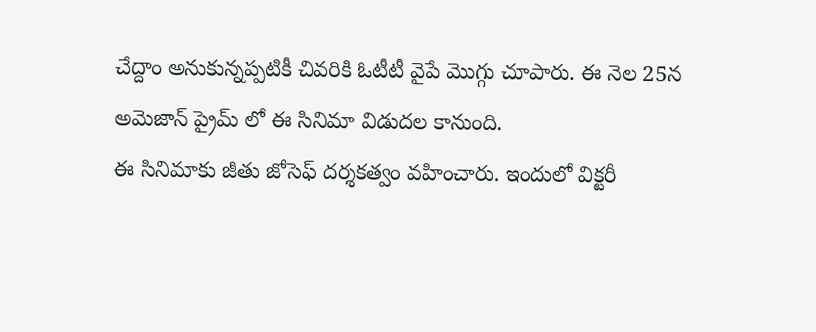చేద్దాం అనుకున్నప్పటికీ చివరికి ఓటీటీ వైపే మొగ్గు చూపారు. ఈ నెల 25న అమెజాన్ ప్రైమ్ లో ఈ సినిమా విడుదల కానుంది.
ఈ సినిమాకు జీతు జోసెఫ్ దర్శకత్వం వహించారు. ఇందులో విక్టరీ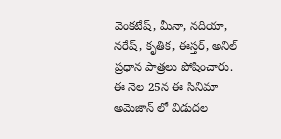వెంకటేష్, మీనా, నదియా, నరేష్, కృతిక, ఈస్తర్, అనిల్ ప్రధాన పాత్రలు పోషించారు. ఈ నెల 25న ఈ సినిమా అమెజాన్ లో విడుదల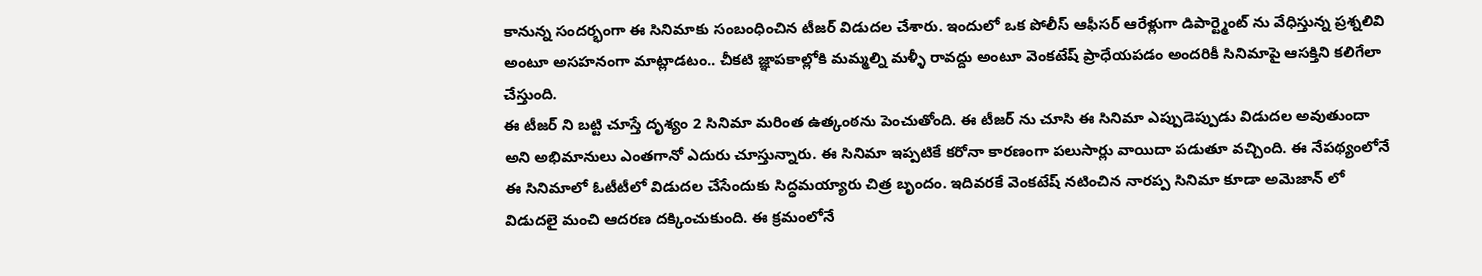కానున్న సందర్భంగా ఈ సినిమాకు సంబంధించిన టీజర్ విడుదల చేశారు. ఇందులో ఒక పోలీస్ ఆఫీసర్ ఆరేళ్లుగా డిపార్ట్మెంట్ ను వేధిస్తున్న ప్రశ్నలివి అంటూ అసహనంగా మాట్లాడటం.. చీకటి జ్ఞాపకాల్లోకి మమ్మల్ని మళ్ళీ రావద్దు అంటూ వెంకటేష్ ప్రాధేయపడం అందరికీ సినిమాపై ఆసక్తిని కలిగేలా చేస్తుంది.
ఈ టీజర్ ని బట్టి చూస్తే దృశ్యం 2 సినిమా మరింత ఉత్కంఠను పెంచుతోంది. ఈ టీజర్ ను చూసి ఈ సినిమా ఎప్పుడెప్పుడు విడుదల అవుతుందా అని అభిమానులు ఎంతగానో ఎదురు చూస్తున్నారు. ఈ సినిమా ఇప్పటికే కరోనా కారణంగా పలుసార్లు వాయిదా పడుతూ వచ్చింది. ఈ నేపథ్యంలోనే ఈ సినిమాలో ఓటీటీలో విడుదల చేసేందుకు సిద్ధమయ్యారు చిత్ర బృందం. ఇదివరకే వెంకటేష్ నటించిన నారప్ప సినిమా కూడా అమెజాన్ లో విడుదలై మంచి ఆదరణ దక్కించుకుంది. ఈ క్రమంలోనే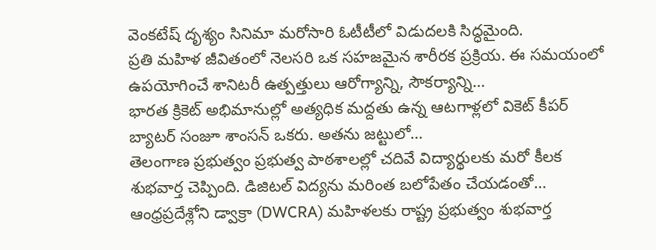వెంకటేష్ దృశ్యం సినిమా మరోసారి ఓటీటీలో విడుదలకి సిద్ధమైంది.
ప్రతి మహిళ జీవితంలో నెలసరి ఒక సహజమైన శారీరక ప్రక్రియ. ఈ సమయంలో ఉపయోగించే శానిటరీ ఉత్పత్తులు ఆరోగ్యాన్ని, సౌకర్యాన్ని…
భారత క్రికెట్ అభిమానుల్లో అత్యధిక మద్దతు ఉన్న ఆటగాళ్లలో వికెట్ కీపర్ బ్యాటర్ సంజూ శాంసన్ ఒకరు. అతను జట్టులో…
తెలంగాణ ప్రభుత్వం ప్రభుత్వ పాఠశాలల్లో చదివే విద్యార్థులకు మరో కీలక శుభవార్త చెప్పింది. డిజిటల్ విద్యను మరింత బలోపేతం చేయడంతో…
ఆంధ్రప్రదేశ్లోని డ్వాక్రా (DWCRA) మహిళలకు రాష్ట్ర ప్రభుత్వం శుభవార్త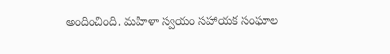అందించింది. మహిళా స్వయం సహాయక సంఘాల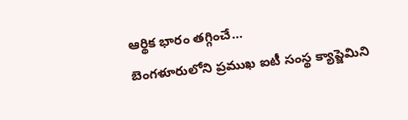ఆర్థిక భారం తగ్గించే…
బెంగళూరులోని ప్రముఖ ఐటీ సంస్థ క్యాప్జెమిని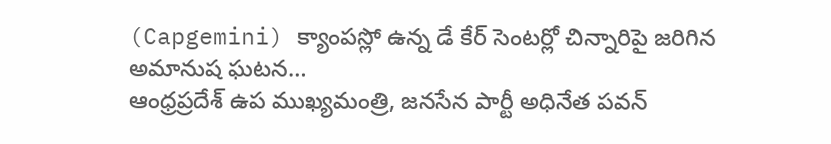(Capgemini) క్యాంపస్లో ఉన్న డే కేర్ సెంటర్లో చిన్నారిపై జరిగిన అమానుష ఘటన…
ఆంధ్రప్రదేశ్ ఉప ముఖ్యమంత్రి, జనసేన పార్టీ అధినేత పవన్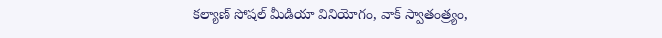కల్యాణ్ సోషల్ మీడియా వినియోగం, వాక్ స్వాతంత్ర్యం,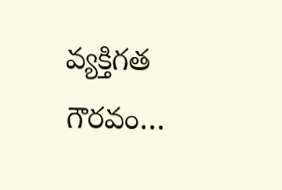వ్యక్తిగత గౌరవం…